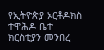የኢትዮጵያ ኦርቶዶክስ ተዋሕዶ ቤተ ክርስቲያን መንበረ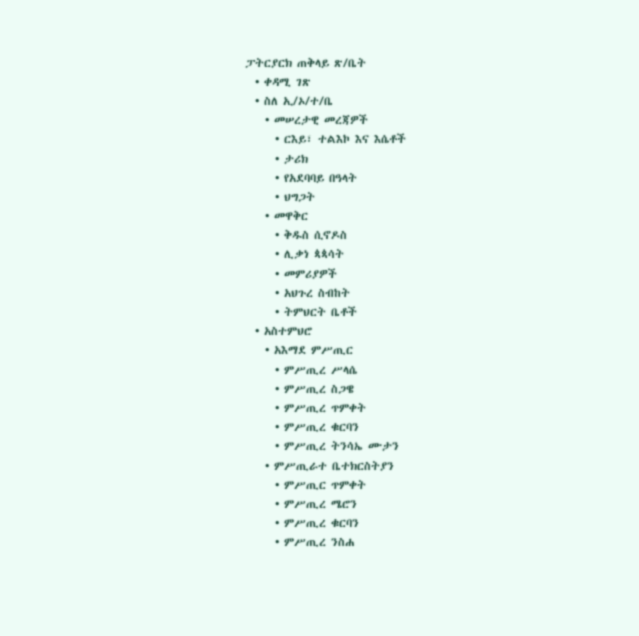ፓትርያርክ ጠቅላይ ጽ/ቤት
  • ቀዳሚ ገጽ
  • ስለ ኢ/ኦ/ተ/ቤ
    • መሠረታዊ መረጃዎች
      • ርእይ፣ ተልእኮ እና እሴቶች
      • ታሪክ
      • የአደባባይ በዓላት
      • ህግጋት
    • መዋቅር
      • ቅዱስ ሲኖዶስ
      • ሊቃነ ጳጳሳት
      • መምሪያዎች
      • አህጉረ ስብከት
      • ትምህርት ቤቶች
  • አስተምህሮ
    • አእማደ ምሥጢር
      • ምሥጢረ ሥላሴ
      • ምሥጢረ ስጋዌ
      • ምሥጢረ ጥምቀት
      • ምሥጢረ ቁርባን
      • ምሥጢረ ትንሳኤ ሙታን
    • ምሥጢራተ ቤተክርስትያን
      • ምሥጢር ጥምቀት
      • ምሥጢረ ሜሮን
      • ምሥጢረ ቁርባን
      • ምሥጢረ ንስሐ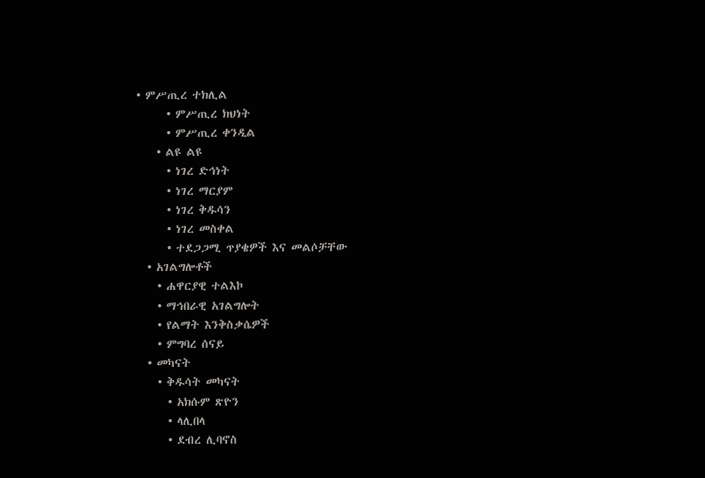• ምሥጢረ ተክሊል
      • ምሥጢረ ክህነት
      • ምሥጢረ ቀንዲል
    • ልዩ ልዩ
      • ነገረ ድኅነት
      • ነገረ ማርያም
      • ነገረ ቅዱሳን
      • ነገረ መስቀል
      • ተደጋጋሚ ጥያቄዎች እና መልሶቻቸው
  • አገልግሎቶች
    • ሐዋርያዊ ተልእኮ
    • ማኅበራዊ አገልግሎት
    • የልማት እንቅስቃሴዎች
    • ምግባረ ሰናይ
  • መካናት
    • ቅዱሳት መካናት
      • አክሱም ጽዮን
      • ላሊበላ
      • ደብረ ሊባኖስ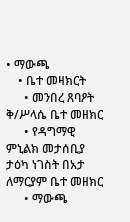• ማውጫ
    • ቤተ መዛክርት
      • መንበረ ጸባዖት ቅ/ሥላሴ ቤተ መዘክር
      • የዳግማዊ ምኒልክ መታሰቢያ ታዕካ ነገስት በአታ ለማርያም ቤተ መዘክር
      • ማውጫ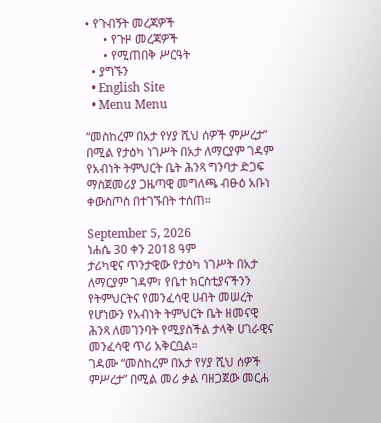• የጉብኝት መረጃዎች
      • የጉዞ መረጃዎች
      • የሚጠበቅ ሥርዓት
  • ያግኙን
  • English Site
  • Menu Menu

“መስከረም በአታ የሃያ ሺህ ሰዎች ምሥረታ” በሚል የታዕካ ነገሥት በአታ ለማርያም ገዳም የአብነት ትምህርት ቤት ሕንጻ ግንባታ ድጋፍ ማስጀመሪያ ጋዜጣዊ መግለጫ ብፁዕ አቡነ ቀውስጦስ በተገኙበት ተሰጠ።

September 5, 2026
ነሐሴ 30 ቀን 2018 ዓም
ታሪካዊና ጥንታዊው የታዕካ ነገሥት በአታ ለማርያም ገዳም፣ የቤተ ክርስቲያናችንን የትምህርትና የመንፈሳዊ ሀብት መሠረት የሆነውን የአብነት ትምህርት ቤት ዘመናዊ ሕንጻ ለመገንባት የሚያስችል ታላቅ ሀገራዊና መንፈሳዊ ጥሪ አቅርቧል።
ገዳሙ “መስከረም በአታ የሃያ ሺህ ሰዎች ምሥረታ” በሚል መሪ ቃል ባዘጋጀው መርሐ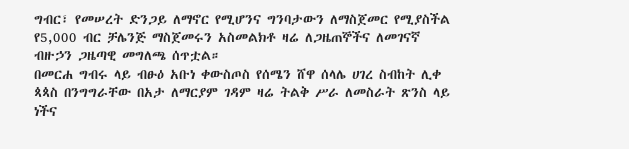ግብር፣ የመሠረት ድንጋይ ለማኖር የሚሆንና ግንባታውን ለማስጀመር የሚያስችል የ5,000 ብር ቻሌንጅ ማስጀመሩን አስመልክቶ ዛሬ ለጋዜጠኞችና ለመገናኛ ብዙኃን ጋዜጣዊ መግለጫ ሰጥቷል።
በመርሐ ግብሩ ላይ ብፁዕ አቡነ ቀውስጦስ የሰሜን ሸዋ ሰላሌ ሀገረ ስብከት ሊቀ ጳጳስ በንግግራቸው በአታ ለማርያም ገዳም ዛሬ ትልቅ ሥራ ለመስራት ጽንስ ላይ ነችና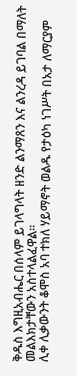ቅዱስ እግዚአብሔር በሰላም ይገላግላት ዘንድ ልንማጸን እና ልንረዳ ይገባል በማለት መልእክታቸውን አስተላልፈዋል።
ሊቀ ሊቃውንት ቆሞስ አባ ተክለ ሃይማኖት ወልዱ የታዕካ ነገሥት በአታ ለማርያም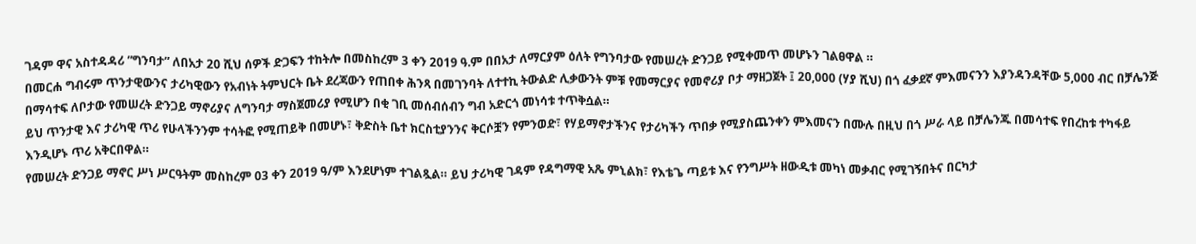ገዳም ዋና አስተዳዳሪ ”ግንባታ” ለበአታ 20 ሺህ ሰዎች ድጋፍን ተከትሎ በመስከረም 3 ቀን 2019 ዓ.ም በበአታ ለማርያም ዕለት የግንባታው የመሠረት ድንጋይ የሚቀመጥ መሆኑን ገልፀዋል ።
በመርሐ ግብሩም ጥንታዊውንና ታሪካዊውን የአብነት ትምህርት ቤት ደረጃውን የጠበቀ ሕንጻ በመገንባት ለተተኪ ትውልድ ሊቃውንት ምቹ የመማርያና የመኖሪያ ቦታ ማዘጋጀት ፤ 20,000 (ሃያ ሺህ) በጎ ፈቃደኛ ምእመናንን እያንዳንዳቸው 5,000 ብር በቻሌንጅ በማሳተፍ ለቦታው የመሠረት ድንጋይ ማኖሪያና ለግንባታ ማስጀመሪያ የሚሆን በቂ ገቢ መሰብሰብን ግብ አድርጎ መነሳቱ ተጥቅሷል።
ይህ ጥንታዊ እና ታሪካዊ ጥሪ የሁላችንንም ተሳትፎ የሚጠይቅ በመሆኑ፣ ቅድስት ቤተ ክርስቲያንንና ቅርሶቿን የምንወድ፣ የሃይማኖታችንና የታሪካችን ጥበቃ የሚያስጨንቀን ምእመናን በሙሉ በዚህ በጎ ሥራ ላይ በቻሌንጁ በመሳተፍ የበረከቱ ተካፋይ እንዲሆኑ ጥሪ አቅርበዋል።
የመሠረት ድንጋይ ማኖር ሥነ ሥርዓትም መስከረም 03 ቀን 2019 ዓ/ም እንደሆነም ተገልጿል። ይህ ታሪካዊ ገዳም የዳግማዊ አጼ ምኒልክ፣ የእቴጌ ጣይቱ እና የንግሥት ዘውዲቱ መካነ መቃብር የሚገኝበትና በርካታ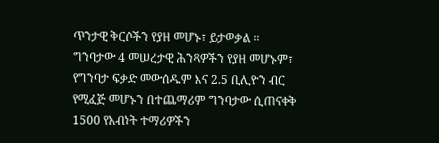ጥንታዊ ቅርሶችን የያዘ መሆኑ፣ ይታወቃል ።
ግንባታው 4 መሠረታዊ ሕንጻዎችን የያዘ መሆኑም፣ የግንባታ ፍቃድ መውሰዱም እና 2.5 ቢሊዮን ብር የሚፈጅ መሆኑን በተጨማሪም ግንባታው ሲጠናቀቅ 1500 የአብነት ተማሪዎችን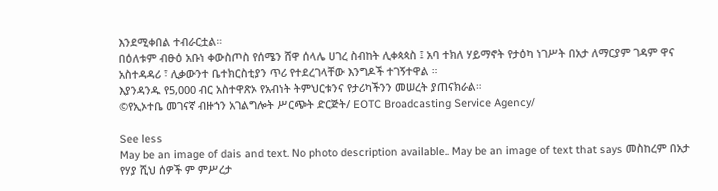እንደሚቀበል ተብራርቷል።
በዕለቱም ብፁዕ አቡነ ቀውስጦስ የሰሜን ሸዋ ሰላሌ ሀገረ ስብከት ሊቀጳጳስ ፤ አባ ተክለ ሃይማኖት የታዕካ ነገሥት በአታ ለማርያም ገዳም ዋና አስተዳዳሪ ፣ ሊቃውንተ ቤተክርስቲያን ጥሪ የተደረገላቸው እንግዶች ተገኝተዋል ።
እያንዳንዱ የ5,000 ብር አስተዋጽኦ የአብነት ትምህርቱንና የታሪካችንን መሠረት ያጠናክራል።
©የኢኦተቤ መገናኛ ብዙኀን አገልግሎት ሥርጭት ድርጅት/ EOTC Broadcasting Service Agency/

See less
May be an image of dais and text. No photo description available.. May be an image of text that says መስከረም በአታ የሃያ ሺህ ሰዎች ም ምሥረታ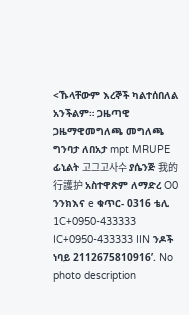<ኹላቸውም እረኞች ካልተሰበለል አንችልም። ጋዜጣዊ ጋዜማዊመግለጫ መግለጫ ግንባታ ለበአታ mpt MRUPE ፊኒልት 고그고사수 ያሴንጅ 我的行護护 አስተዋጽም ለማድረ O0 ንንክእና e ቁጥር- 0316 ቴሊ 1C+0950-433333 IC+0950-433333 IIN ንዶች ነባይ 2112675810916’. No photo description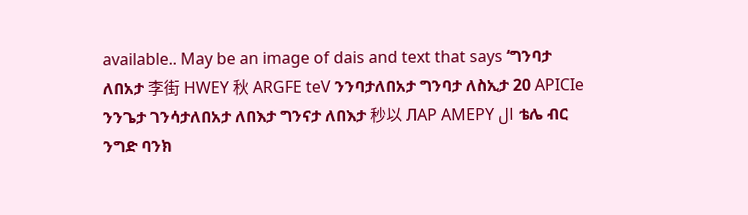available.. May be an image of dais and text that says ‘ግንባታ ለበአታ 李街 HWEY 秋 ARGFE teV ንንባታለበአታ ግንባታ ለስኢታ 20 APICIe ንንጌታ ገንሳታለበአታ ለበእታ ግንናታ ለበእታ 秒以 ЛAP AMEPY ال ቴሌ ብር ንግድ ባንክ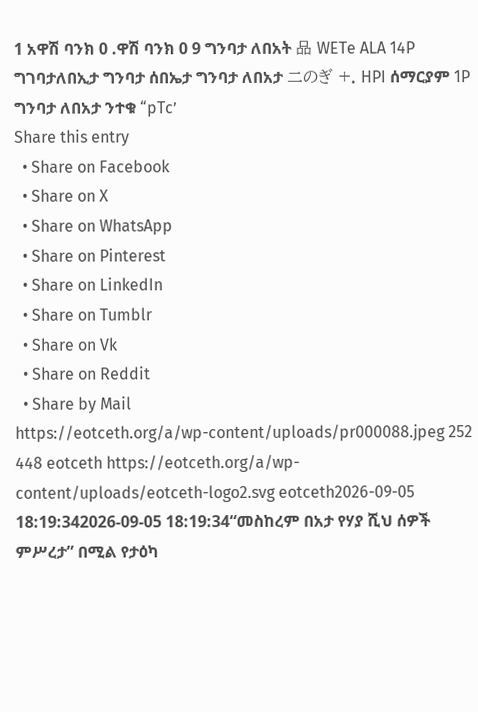1 አዋሽ ባንክ 0 .ዋሽ ባንክ 0 9 ግንባታ ለበአት 品 WETe ALA 14P ግገባታለበኢታ ግንባታ ሰበኤታ ግንባታ ለበአታ 二のぎ +. HPI ሰማርያም 1P ግንባታ ለበአታ ንተቁ “pTc’
Share this entry
  • Share on Facebook
  • Share on X
  • Share on WhatsApp
  • Share on Pinterest
  • Share on LinkedIn
  • Share on Tumblr
  • Share on Vk
  • Share on Reddit
  • Share by Mail
https://eotceth.org/a/wp-content/uploads/pr000088.jpeg 252 448 eotceth https://eotceth.org/a/wp-content/uploads/eotceth-logo2.svg eotceth2026-09-05 18:19:342026-09-05 18:19:34“መስከረም በአታ የሃያ ሺህ ሰዎች ምሥረታ” በሚል የታዕካ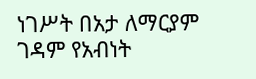ነገሥት በአታ ለማርያም ገዳም የአብነት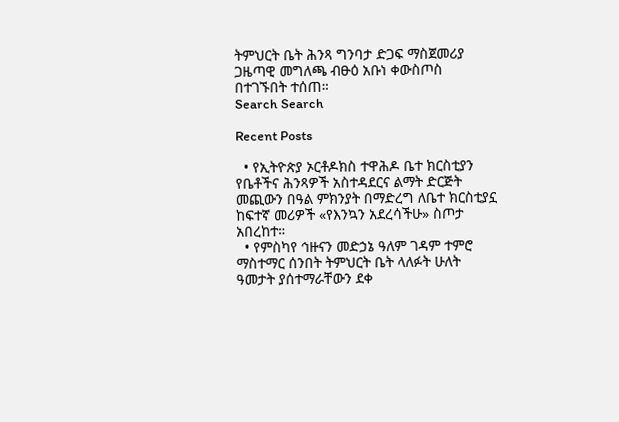ትምህርት ቤት ሕንጻ ግንባታ ድጋፍ ማስጀመሪያ ጋዜጣዊ መግለጫ ብፁዕ አቡነ ቀውስጦስ በተገኙበት ተሰጠ።
Search Search

Recent Posts

  • የኢትዮጵያ ኦርቶዶክስ ተዋሕዶ ቤተ ክርስቲያን የቤቶችና ሕንጻዎች አስተዳደርና ልማት ድርጅት መጪውን በዓል ምክንያት በማድረግ ለቤተ ክርስቲያኗ ከፍተኛ መሪዎች «የእንኳን አደረሳችሁ» ስጦታ አበረከተ።
  • የምስካየ ኅዙናን መድኃኔ ዓለም ገዳም ተምሮ ማስተማር ሰንበት ትምህርት ቤት ላለፉት ሁለት ዓመታት ያሰተማራቸውን ደቀ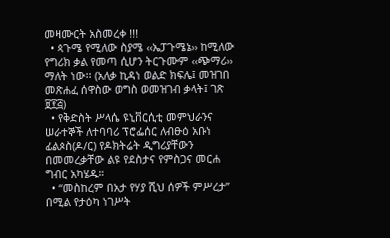መዛሙርት አስመረቀ !!!
  • ጳጉሜ የሚለው ስያሜ ‹‹ኤፓጉሜኔ›› ከሚለው የግሪክ ቃል የመጣ ሲሆን ትርጉሙም ‹‹ጭማሪ›› ማለት ነው፡፡ (አለቃ ኪዳነ ወልድ ክፍሌ፤ መዝገበ መጽሐፈ ሰዋስው ወግስ ወመዝገብ ቃላት፤ ገጽ ፱፻፭)
  • የቅድስት ሥላሴ ዩኒቨርሲቲ መምህራንና ሠራተኞች ለተባባሪ ፕሮፌሰር ለብፁዕ አቡነ ፊልጶስ(ዶ/ር) የዶክትሬት ዲግሪያቸውን በመመረቃቸው ልዩ የደስታና የምስጋና መርሐ ግብር አካሄዱ።
  • “መስከረም በአታ የሃያ ሺህ ሰዎች ምሥረታ” በሚል የታዕካ ነገሥት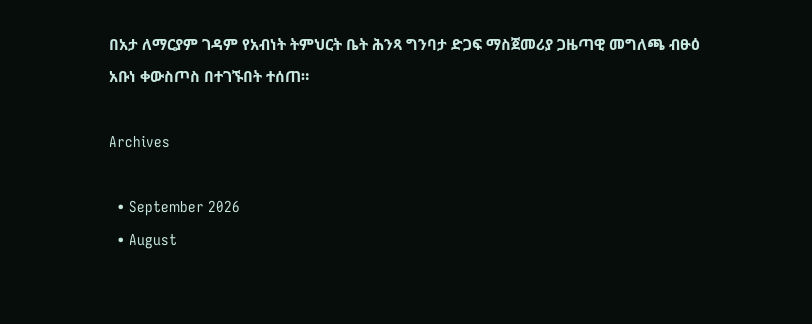በአታ ለማርያም ገዳም የአብነት ትምህርት ቤት ሕንጻ ግንባታ ድጋፍ ማስጀመሪያ ጋዜጣዊ መግለጫ ብፁዕ አቡነ ቀውስጦስ በተገኙበት ተሰጠ።

Archives

  • September 2026
  • August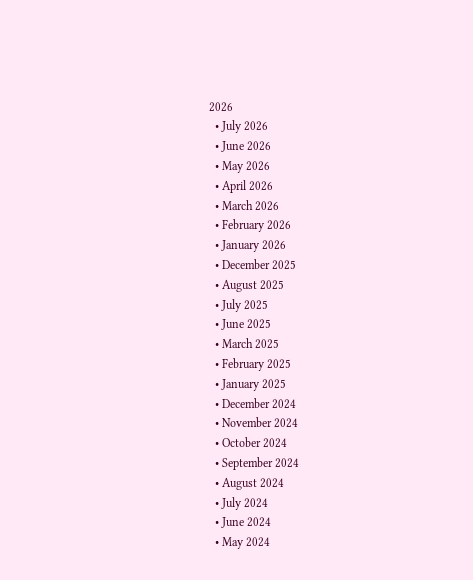2026
  • July 2026
  • June 2026
  • May 2026
  • April 2026
  • March 2026
  • February 2026
  • January 2026
  • December 2025
  • August 2025
  • July 2025
  • June 2025
  • March 2025
  • February 2025
  • January 2025
  • December 2024
  • November 2024
  • October 2024
  • September 2024
  • August 2024
  • July 2024
  • June 2024
  • May 2024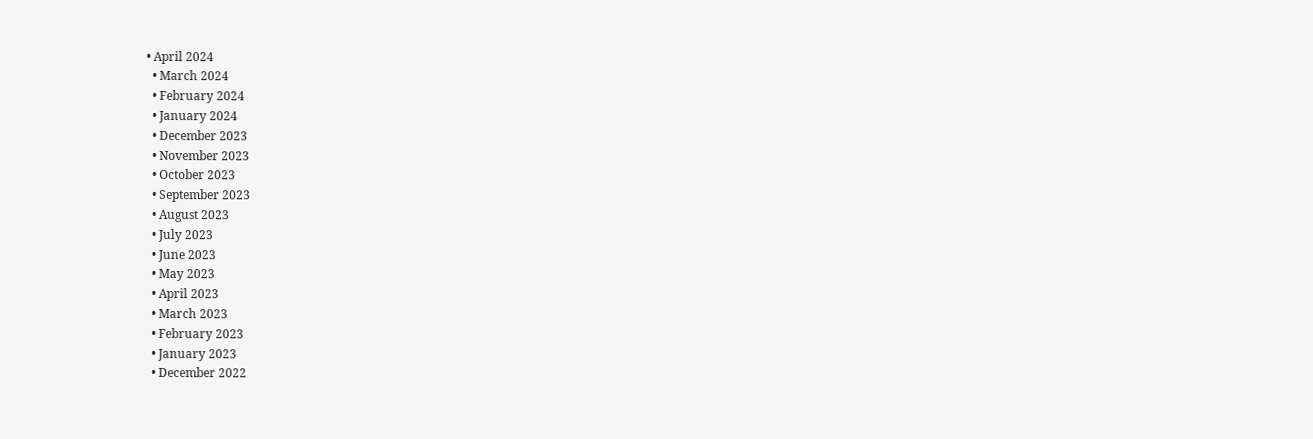• April 2024
  • March 2024
  • February 2024
  • January 2024
  • December 2023
  • November 2023
  • October 2023
  • September 2023
  • August 2023
  • July 2023
  • June 2023
  • May 2023
  • April 2023
  • March 2023
  • February 2023
  • January 2023
  • December 2022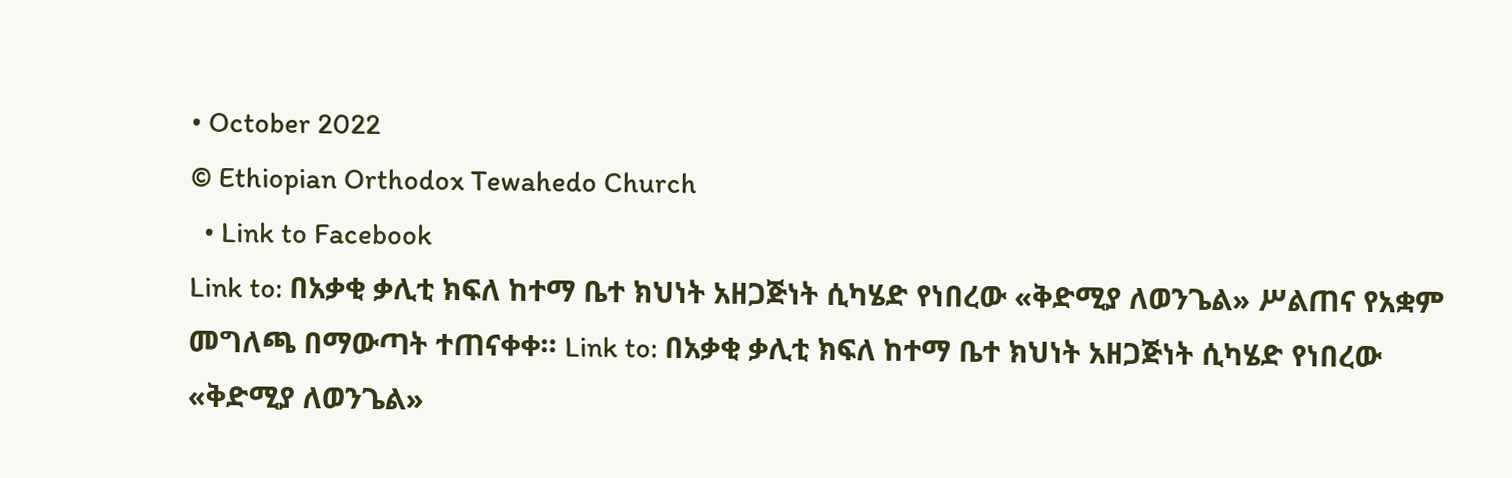• October 2022
© Ethiopian Orthodox Tewahedo Church
  • Link to Facebook
Link to: በአቃቂ ቃሊቲ ክፍለ ከተማ ቤተ ክህነት አዘጋጅነት ሲካሄድ የነበረው «ቅድሚያ ለወንጌል» ሥልጠና የአቋም መግለጫ በማውጣት ተጠናቀቀ። Link to: በአቃቂ ቃሊቲ ክፍለ ከተማ ቤተ ክህነት አዘጋጅነት ሲካሄድ የነበረው «ቅድሚያ ለወንጌል»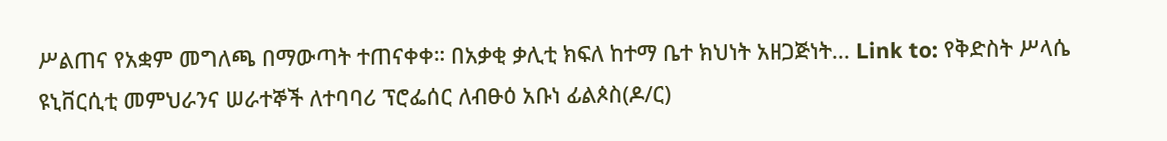ሥልጠና የአቋም መግለጫ በማውጣት ተጠናቀቀ። በአቃቂ ቃሊቲ ክፍለ ከተማ ቤተ ክህነት አዘጋጅነት... Link to: የቅድስት ሥላሴ ዩኒቨርሲቲ መምህራንና ሠራተኞች ለተባባሪ ፕሮፌሰር ለብፁዕ አቡነ ፊልጶስ(ዶ/ር)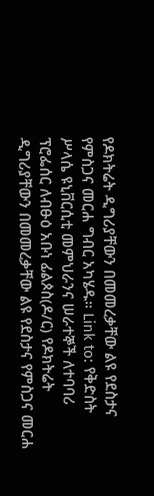የዶክትሬት ዲግሪያቸውን በመመረቃቸው ልዩ የደስታና የምስጋና መርሐ ግብር አካሄዱ። Link to: የቅድስት ሥላሴ ዩኒቨርሲቲ መምህራንና ሠራተኞች ለተባባሪ ፕሮፌሰር ለብፁዕ አቡነ ፊልጶስ(ዶ/ር) የዶክትሬት ዲግሪያቸውን በመመረቃቸው ልዩ የደስታና የምስጋና መርሐ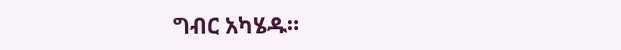ግብር አካሄዱ።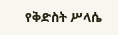የቅድስት ሥላሴ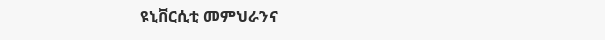ዩኒቨርሲቲ መምህራንና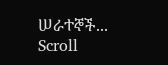ሠራተኞች...
Scroll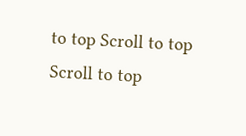to top Scroll to top Scroll to top